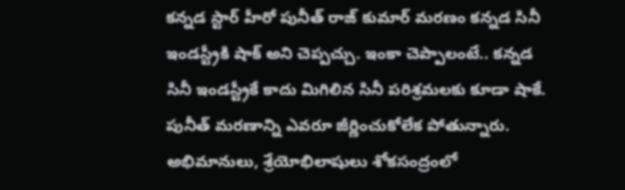కన్నడ స్టార్ హీరో పునీత్ రాజ్ కుమార్ మరణం కన్నడ సినీ ఇండస్ట్రీకి షాక్ అని చెప్పచ్చు. ఇంకా చెప్పాలంటే.. కన్నడ సినీ ఇండస్ట్రీకే కాదు మిగిలిన సినీ పరిశ్రమలకు కూడా షాకే. పునీత్ మరణాన్ని ఎవరూ జీర్ణించుకోలేక పోతున్నారు. అభిమానులు, శ్రేయోభిలాషులు శోకసంద్రంలో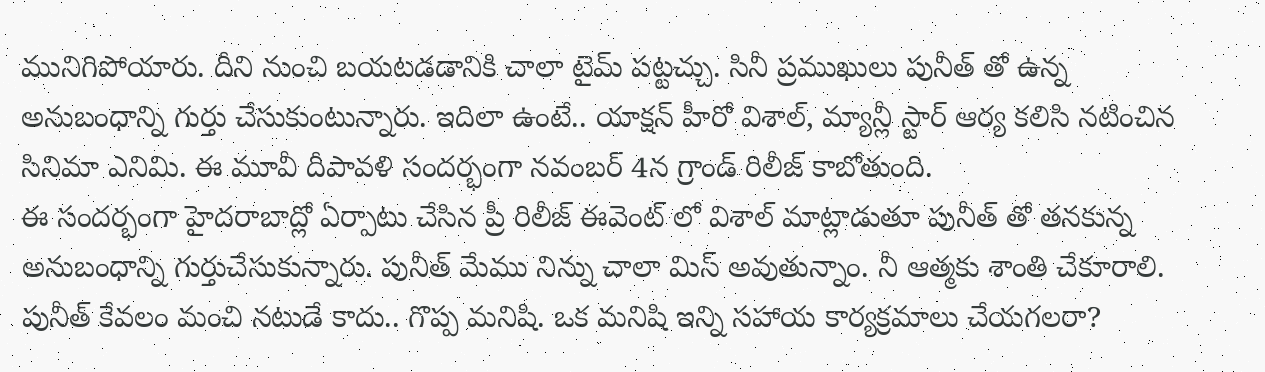మునిగిపోయారు. దీని నుంచి బయటడడానికి చాలా టైమ్ పట్టచ్చు. సినీ ప్రముఖులు పునీత్ తో ఉన్న అనుబంధాన్ని గుర్తు చేసుకుంటున్నారు. ఇదిలా ఉంటే.. యాక్షన్ హీరో విశాల్, మ్యాన్లీ స్టార్ ఆర్య కలిసి నటించిన సినిమా ఎనిమి. ఈ మూవీ దీపావళి సందర్భంగా నవంబర్ 4న గ్రాండ్ రిలీజ్ కాబోతుంది.
ఈ సందర్భంగా హైదరాబాద్లో ఏర్పాటు చేసిన ప్రీ రిలీజ్ ఈవెంట్ లో విశాల్ మాట్లాడుతూ పునీత్ తో తనకున్న అనుబంధాన్ని గుర్తుచేసుకున్నారు. పునీత్ మేము నిన్ను చాలా మిస్ అవుతున్నాం. నీ ఆత్మకు శాంతి చేకూరాలి. పునీత్ కేవలం మంచి నటుడే కాదు.. గొప్ప మనిషి. ఒక మనిషి ఇన్ని సహాయ కార్యక్రమాలు చేయగలరా?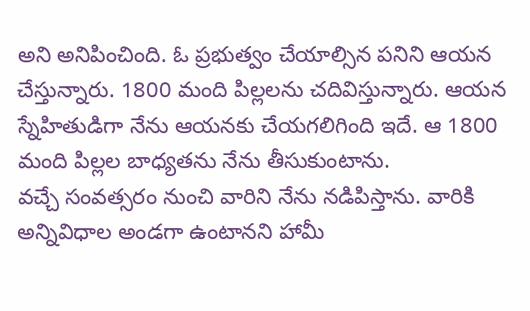అని అనిపించింది. ఓ ప్రభుత్వం చేయాల్సిన పనిని ఆయన చేస్తున్నారు. 1800 మంది పిల్లలను చదివిస్తున్నారు. ఆయన స్నేహితుడిగా నేను ఆయనకు చేయగలిగింది ఇదే. ఆ 1800 మంది పిల్లల బాధ్యతను నేను తీసుకుంటాను.
వచ్చే సంవత్సరం నుంచి వారిని నేను నడిపిస్తాను. వారికి అన్నివిధాల అండగా ఉంటానని హామీ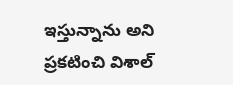ఇస్తున్నాను అని ప్రకటించి విశాల్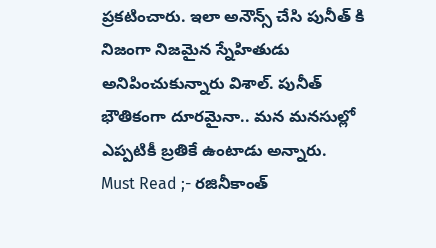ప్రకటించారు. ఇలా అనౌన్స్ చేసి పునీత్ కి నిజంగా నిజమైన స్నేహితుడు అనిపించుకున్నారు విశాల్. పునీత్ భౌతికంగా దూరమైనా.. మన మనసుల్లో ఎప్పటికీ బ్రతికే ఉంటాడు అన్నారు.
Must Read ;- రజినీకాంత్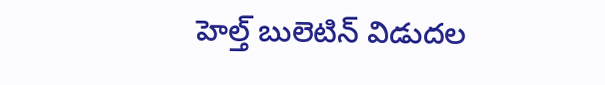హెల్త్ బులెటిన్ విడుదల